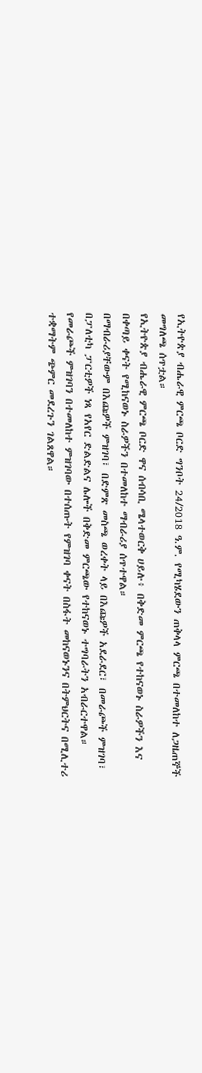የኢትዮጵያ ብሔራዊ ምርጫ ቦርድ ግንቦት 24/2018 ዓ.ም. የሚካሄደውን ጠቅላላ ምርጫ በተመለከተ ለጋዜጠኞች መግለጫ ሰጥቷል።
የኢትዮጵያ ብሔራዊ ምርጫ ቦርድ ዋና ሰብሳቢ ሜላተወርቅ ሀይሉ፥ በቅድመ ምርጫ የተከናወኑ ስራዎችን እና በቀጣይ ቀናት የሚከናወኑ ስራዎችን በተመለከተ ማብራሪያ ሰጥተዋል።
በማብራሪያቸውም በእጩዎች ምዝገባ፣ በድምጽ መስጫ ወረቀት ላይ በእጩዎች አደራደር፣ በመራጮች ምዝገባ፣ በፓለቲካ ፓርቲዎች ነጻ የአየር ድልድልና ሌሎች በቅድመ ምርጫው የተከናወኑ ተግባራትን አብራርተዋል።
የመራጮች ምዝገባን በተመለከተ ምዝገባው በተሰጡት የምዝገባ ቀናት በስፋት መከናወኑንና በትምህርትና በሚሊተሪ ተቋማትም ጭምር መደረጉን ገልጸዋል።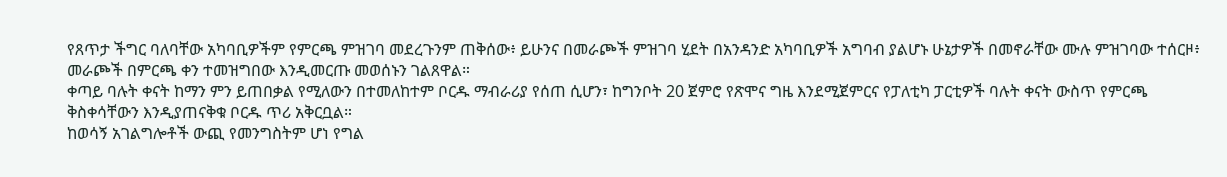የጸጥታ ችግር ባለባቸው አካባቢዎችም የምርጫ ምዝገባ መደረጉንም ጠቅሰው፥ ይሁንና በመራጮች ምዝገባ ሂደት በአንዳንድ አካባቢዎች አግባብ ያልሆኑ ሁኔታዎች በመኖራቸው ሙሉ ምዝገባው ተሰርዞ፥ መራጮች በምርጫ ቀን ተመዝግበው እንዲመርጡ መወሰኑን ገልጸዋል።
ቀጣይ ባሉት ቀናት ከማን ምን ይጠበቃል የሚለውን በተመለከተም ቦርዱ ማብራሪያ የሰጠ ሲሆን፣ ከግንቦት 20 ጀምሮ የጽሞና ግዜ እንደሚጀምርና የፓለቲካ ፓርቲዎች ባሉት ቀናት ውስጥ የምርጫ ቅስቀሳቸውን እንዲያጠናቅቁ ቦርዱ ጥሪ አቅርቧል።
ከወሳኝ አገልግሎቶች ውጪ የመንግስትም ሆነ የግል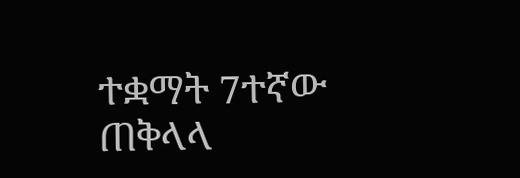ተቋማት 7ተኛው ጠቅላላ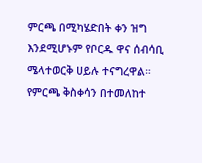ምርጫ በሚካሄድበት ቀን ዝግ እንደሚሆኑም የቦርዱ ዋና ሰብሳቢ ሜላተወርቅ ሀይሉ ተናግረዋል።
የምርጫ ቅስቀሳን በተመለከተ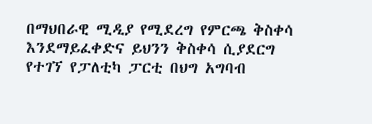በማህበራዊ ሚዲያ የሚደረግ የምርጫ ቅስቀሳ እንደማይፈቀድና ይህንን ቅስቀሳ ሲያደርግ የተገኘ የፓለቲካ ፓርቲ በህግ አግባብ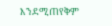እንደሚጠየቅም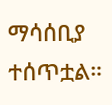ማሳሰቢያ ተሰጥቷል።